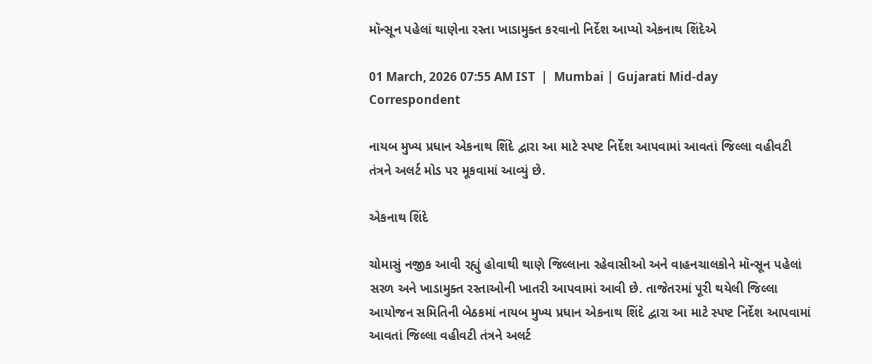મૉન્સૂન પહેલાં થાણેના રસ્તા ખાડામુક્ત કરવાનો નિર્દેશ આપ્યો એકનાથ શિંદેએ

01 March, 2026 07:55 AM IST  |  Mumbai | Gujarati Mid-day Correspondent

નાયબ મુખ્ય પ્રધાન એકનાથ શિંદે દ્વારા આ માટે સ્પષ્ટ નિર્દેશ આપવામાં આવતાં જિલ્લા વહીવટી તંત્રને અલર્ટ મોડ પર મૂકવામાં આવ્યું છે.

એકનાથ શિંદે

ચોમાસું નજીક આવી રહ્યું હોવાથી થાણે જિલ્લાના રહેવાસીઓ અને વાહનચાલકોને મૉન્સૂન પહેલાં સરળ અને ખાડામુક્ત રસ્તાઓની ખાતરી આપવામાં આવી છે. તાજેતરમાં પૂરી થયેલી જિલ્લા આયોજન સમિતિની બેઠકમાં નાયબ મુખ્ય પ્રધાન એકનાથ શિંદે દ્વારા આ માટે સ્પષ્ટ નિર્દેશ આપવામાં આવતાં જિલ્લા વહીવટી તંત્રને અલર્ટ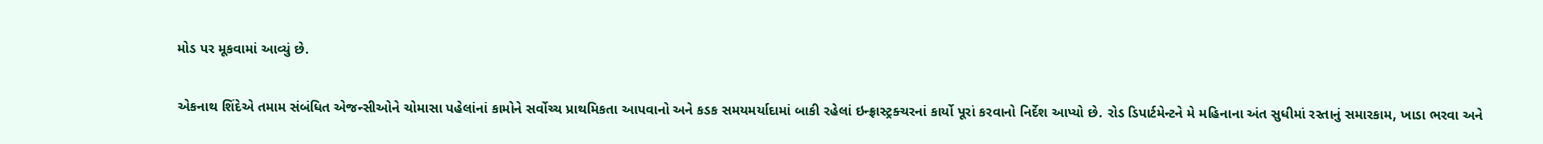મોડ પર મૂકવામાં આવ્યું છે.

એકનાથ શિંદેએ તમામ સંબંધિત એજન્સીઓને ચોમાસા પહેલાંનાં કામોને સર્વોચ્ચ પ્રાથમિકતા આપવાનો અને કડક સમયમર્યાદામાં બાકી રહેલાં ઇન્ફ્રાસ્ટ્રક્ચરનાં કાર્યો પૂરાં કરવાનો નિર્દેશ આપ્યો છે. રોડ ડિપાર્ટમેન્ટને મે મહિનાના અંત સુધીમાં રસ્તાનું સમારકામ, ખાડા ભરવા અને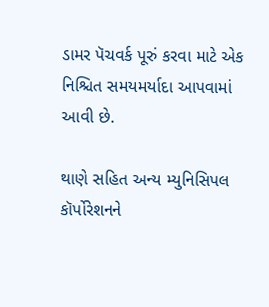ડામર પૅચવર્ક પૂરું કરવા માટે એક નિશ્ચિત સમયમર્યાદા આપવામાં આવી છે.

થાણે સહિત અન્ય મ્યુનિસિપલ કૉર્પોરેશનને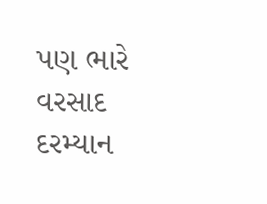પણ ભારે વરસાદ દરમ્યાન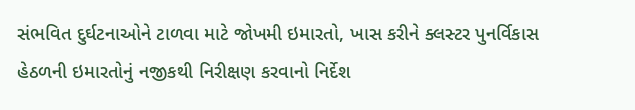સંભવિત દુર્ઘટનાઓને ટાળવા માટે જોખમી ઇમારતો, ખાસ કરીને ક્લસ્ટર પુનર્વિકાસ હેઠળની ઇમારતોનું નજીકથી નિરીક્ષણ કરવાનો નિર્દેશ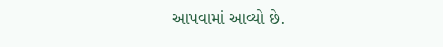આપવામાં આવ્યો છે.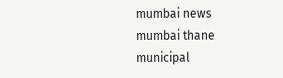mumbai news mumbai thane municipal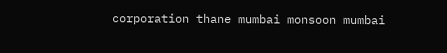corporation thane mumbai monsoon mumbai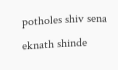potholes shiv sena eknath shinde